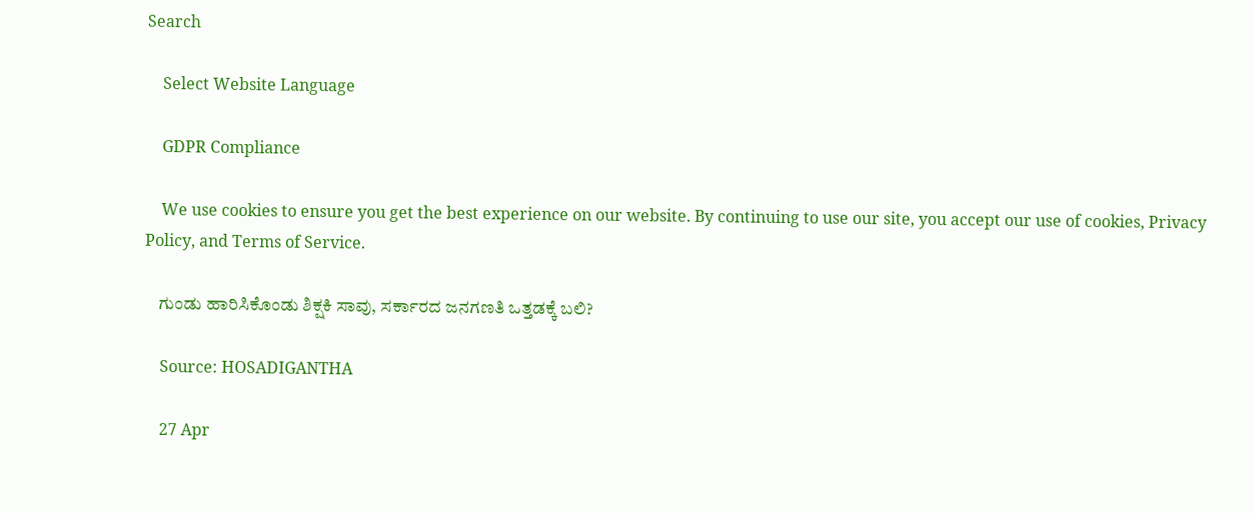Search

    Select Website Language

    GDPR Compliance

    We use cookies to ensure you get the best experience on our website. By continuing to use our site, you accept our use of cookies, Privacy Policy, and Terms of Service.

    ಗುಂಡು ಹಾರಿಸಿಕೊಂಡು ಶಿಕ್ಷಕಿ ಸಾವು, ಸರ್ಕಾರದ ಜನಗಣತಿ ಒತ್ತಡಕ್ಕೆ ಬಲಿ?

    Source: HOSADIGANTHA

    27 Apr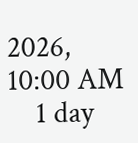2026, 10:00 AM
    1 day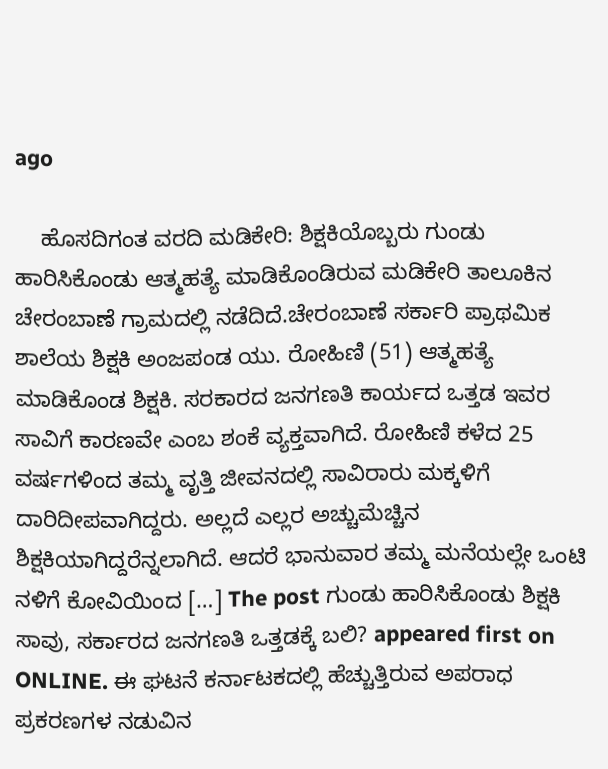ago

    ಹೊಸದಿಗಂತ ವರದಿ ಮಡಿಕೇರಿ: ಶಿಕ್ಷಕಿಯೊಬ್ಬರು ಗುಂಡು ಹಾರಿಸಿಕೊಂಡು ಆತ್ಮಹತ್ಯೆ ಮಾಡಿಕೊಂಡಿರುವ ಮಡಿಕೇರಿ ತಾಲೂಕಿನ ಚೇರಂಬಾಣೆ ಗ್ರಾಮದಲ್ಲಿ ನಡೆದಿದೆ.ಚೇರಂಬಾಣೆ ಸರ್ಕಾರಿ ಪ್ರಾಥಮಿಕ ಶಾಲೆಯ ಶಿಕ್ಷಕಿ ಅಂಜಪಂಡ ಯು. ರೋಹಿಣಿ (51) ಆತ್ಮಹತ್ಯೆ ಮಾಡಿಕೊಂಡ ಶಿಕ್ಷಕಿ. ಸರಕಾರದ ಜನಗಣತಿ ಕಾರ್ಯದ ಒತ್ತಡ ಇವರ ಸಾವಿಗೆ ಕಾರಣವೇ ಎಂಬ ಶಂಕೆ ವ್ಯಕ್ತವಾಗಿದೆ. ರೋಹಿಣಿ ಕಳೆದ 25 ವರ್ಷಗಳಿಂದ ತಮ್ಮ ವೃತ್ತಿ ಜೀವನದಲ್ಲಿ ಸಾವಿರಾರು ಮಕ್ಕಳಿಗೆ ದಾರಿದೀಪವಾಗಿದ್ದರು. ಅಲ್ಲದೆ ಎಲ್ಲರ ಅಚ್ಚುಮೆಚ್ಚಿನ ಶಿಕ್ಷಕಿಯಾಗಿದ್ದರೆನ್ನಲಾಗಿದೆ. ಆದರೆ ಭಾನುವಾರ ತಮ್ಮ ಮನೆಯಲ್ಲೇ ಒಂಟಿ‌ ನಳಿಗೆ ಕೋವಿಯಿಂದ […] The post ಗುಂಡು ಹಾರಿಸಿಕೊಂಡು ಶಿಕ್ಷಕಿ ಸಾವು, ಸರ್ಕಾರದ ಜನಗಣತಿ ಒತ್ತಡಕ್ಕೆ ಬಲಿ? appeared first on ONLINE. ಈ ಘಟನೆ ಕರ್ನಾಟಕದಲ್ಲಿ ಹೆಚ್ಚುತ್ತಿರುವ ಅಪರಾಧ ಪ್ರಕರಣಗಳ ನಡುವಿನ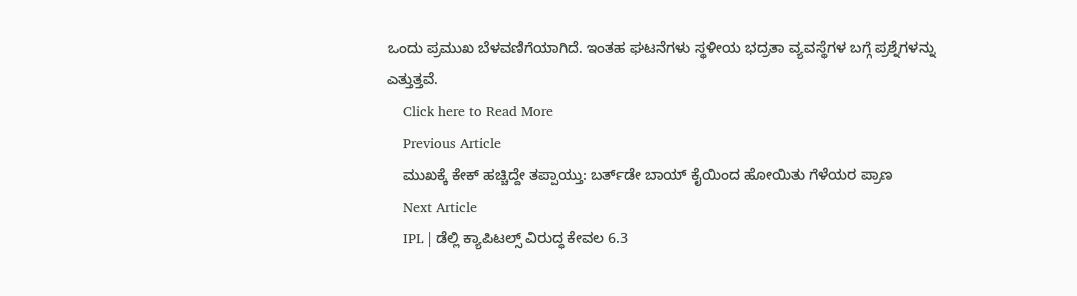ಒಂದು ಪ್ರಮುಖ ಬೆಳವಣಿಗೆಯಾಗಿದೆ. ಇಂತಹ ಘಟನೆಗಳು ಸ್ಥಳೀಯ ಭದ್ರತಾ ವ್ಯವಸ್ಥೆಗಳ ಬಗ್ಗೆ ಪ್ರಶ್ನೆಗಳನ್ನು ಎತ್ತುತ್ತವೆ.
    Click here to Read More
    Previous Article
    ಮುಖಕ್ಕೆ ಕೇಕ್ ಹಚ್ಚಿದ್ದೇ ತಪ್ಪಾಯ್ತು: ಬರ್ತ್‌ಡೇ ಬಾಯ್ ಕೈಯಿಂದ ಹೋಯಿತು ಗೆಳೆಯರ ಪ್ರಾಣ
    Next Article
    IPL | ಡೆಲ್ಲಿ ಕ್ಯಾಪಿಟಲ್ಸ್ ವಿರುದ್ಧ ಕೇವಲ 6.3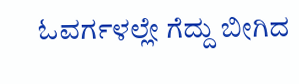ಓವರ್ಗಳಲ್ಲೇ ಗೆದ್ದು ಬೀಗಿದ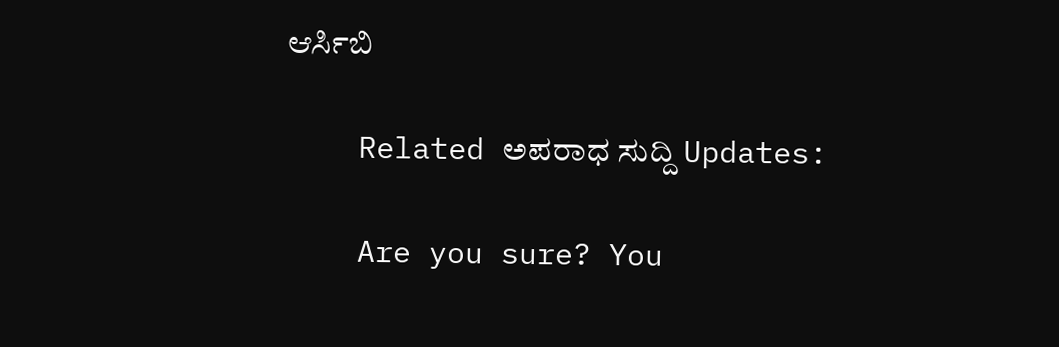ಆರ್ಸಿಬಿ

    Related ಅಪರಾಧ ಸುದ್ದಿ Updates:

    Are you sure? You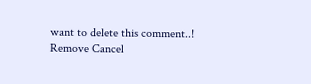want to delete this comment..! Remove Cancel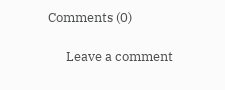Comments (0)

      Leave a comment